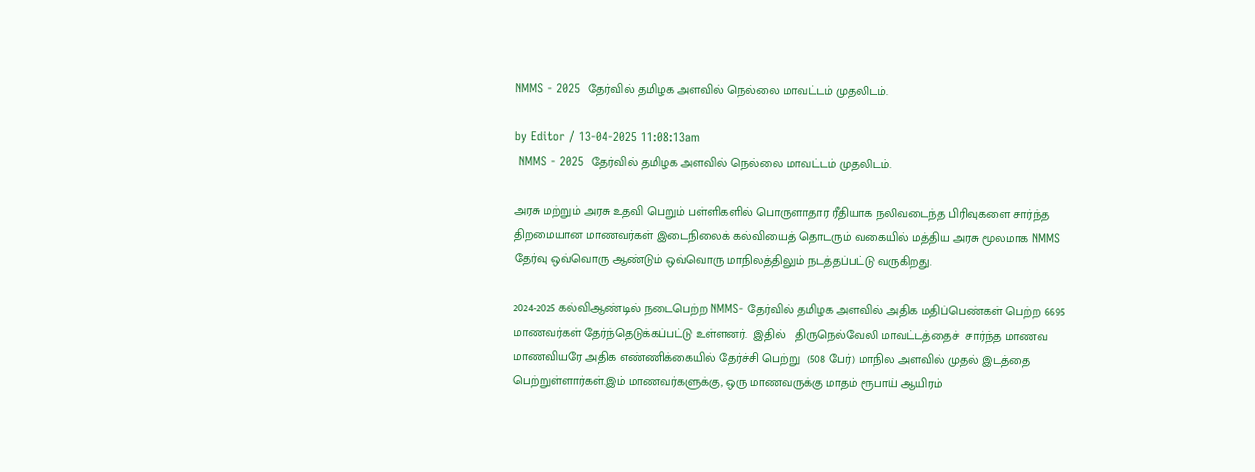NMMS - 2025  தேர்வில் தமிழக அளவில் நெல்லை மாவட்டம் முதலிடம்.

by Editor / 13-04-2025 11:08:13am
 NMMS - 2025  தேர்வில் தமிழக அளவில் நெல்லை மாவட்டம் முதலிடம்.

அரசு மற்றும் அரசு உதவி பெறும் பள்ளிகளில் பொருளாதார ரீதியாக நலிவடைந்த பிரிவுகளை சார்ந்த திறமையான மாணவர்கள் இடைநிலைக் கல்வியைத் தொடரும் வகையில் மத்திய அரசு மூலமாக NMMS தேர்வு ஒவ்வொரு ஆண்டும் ஒவ்வொரு மாநிலத்திலும் நடத்தப்பட்டு வருகிறது.

2024-2025 கல்விஆண்டில் நடைபெற்ற NMMS- தேர்வில் தமிழக அளவில் அதிக மதிப்பெண்கள் பெற்ற 6695 மாணவர்கள் தேர்ந்தெடுக்கப்பட்டு உள்ளனர்.  இதில்   திருநெல்வேலி மாவட்டத்தைச்  சார்ந்த மாணவ மாணவியரே அதிக எண்ணிக்கையில் தேர்ச்சி பெற்று  (508 பேர்) மாநில அளவில் முதல் இடத்தை பெற்றுள்ளார்கள்.இம் மாணவர்களுக்கு, ஒரு மாணவருக்கு மாதம் ரூபாய் ஆயிரம்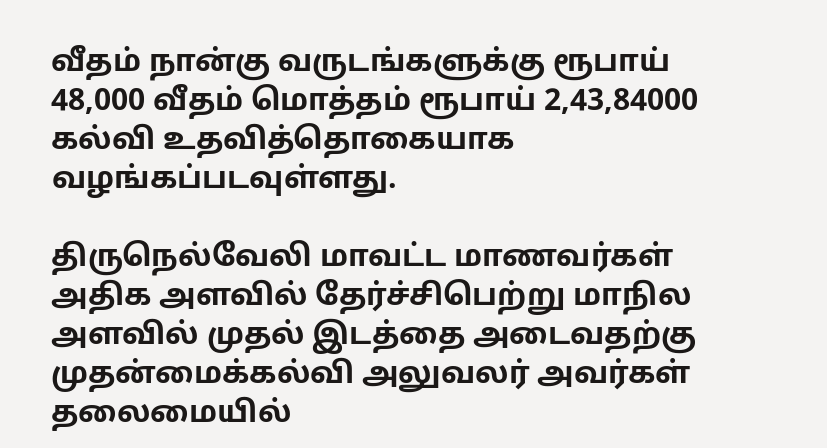வீதம் நான்கு வருடங்களுக்கு ரூபாய் 48,000 வீதம் மொத்தம் ரூபாய் 2,43,84000 கல்வி உதவித்தொகையாக வழங்கப்படவுள்ளது.

திருநெல்வேலி மாவட்ட மாணவர்கள் அதிக அளவில் தேர்ச்சிபெற்று மாநில அளவில் முதல் இடத்தை அடைவதற்கு  முதன்மைக்கல்வி அலுவலர் அவர்கள் தலைமையில்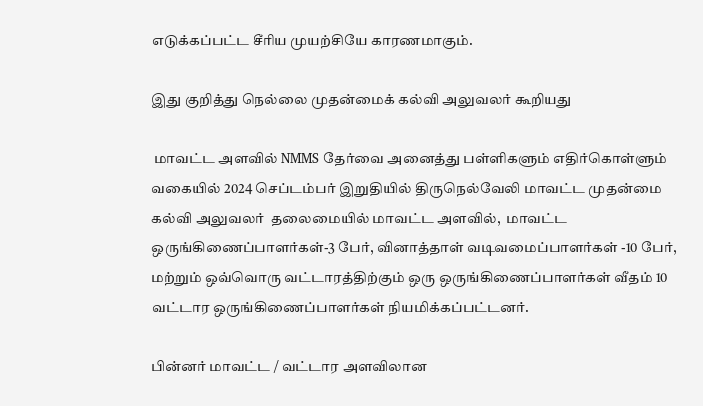எடுக்கப்பட்ட சீரிய முயற்சியே காரணமாகும்.

இது குறித்து நெல்லை முதன்மைக் கல்வி அலுவலர் கூறியது

 மாவட்ட அளவில் NMMS தேர்வை அனைத்து பள்ளிகளும் எதிர்கொள்ளும் வகையில் 2024 செப்டம்பர் இறுதியில் திருநெல்வேலி மாவட்ட முதன்மை கல்வி அலுவலர்  தலைமையில் மாவட்ட அளவில்,  மாவட்ட ஒருங்கிணைப்பாளர்கள்-3 பேர், வினாத்தாள் வடிவமைப்பாளர்கள் -10 பேர்,  மற்றும் ஒவ்வொரு வட்டாரத்திற்கும் ஒரு ஒருங்கிணைப்பாளர்கள் வீதம் 10 வட்டார ஒருங்கிணைப்பாளர்கள் நியமிக்கப்பட்டனர்.

பின்னர் மாவட்ட / வட்டார அளவிலான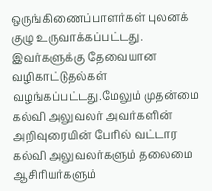ஒருங்கிணைப்பாளர்கள் புலனக் குழு உருவாக்கப்பட்டது.   இவர்களுக்கு தேவையான  வழிகாட்டுதல்கள் வழங்கப்பட்டது.மேலும் முதன்மை கல்வி அலுவலர் அவர்களின் அறிவுரையின் பேரில் வட்டார கல்வி அலுவலர்களும் தலைமை ஆசிரியர்களும்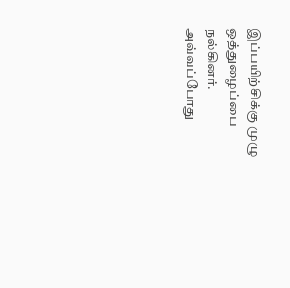இப்பயிற்சிக்கு முழு ஒத்துழைப்பை நல்கினர். அவ்வப்போது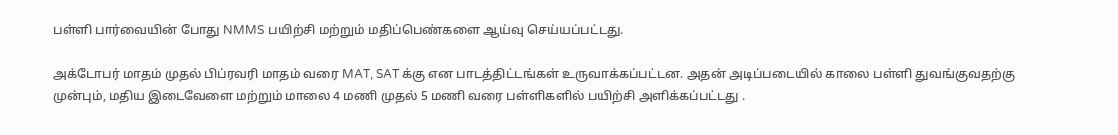பள்ளி பார்வையின் போது NMMS பயிற்சி மற்றும் மதிப்பெண்களை ஆய்வு செய்யப்பட்டது.

அக்டோபர் மாதம் முதல் பிப்ரவரி மாதம் வரை MAT, SAT க்கு என பாடத்திட்டங்கள் உருவாக்கப்பட்டன. அதன் அடிப்படையில் காலை பள்ளி துவங்குவதற்கு முன்பும், மதிய இடைவேளை மற்றும் மாலை 4 மணி முதல் 5 மணி வரை பள்ளிகளில் பயிற்சி அளிக்கப்பட்டது .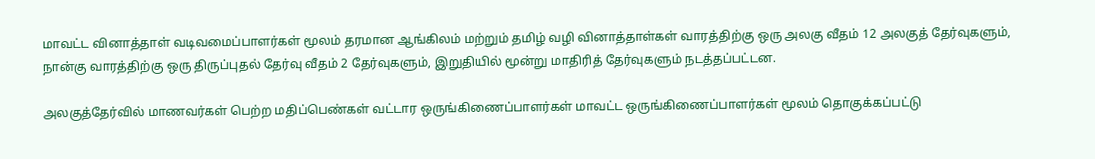மாவட்ட வினாத்தாள் வடிவமைப்பாளர்கள் மூலம் தரமான ஆங்கிலம் மற்றும் தமிழ் வழி வினாத்தாள்கள் வாரத்திற்கு ஒரு அலகு வீதம் 12 அலகுத் தேர்வுகளும், நான்கு வாரத்திற்கு ஒரு திருப்புதல் தேர்வு வீதம் 2 தேர்வுகளும், இறுதியில் மூன்று மாதிரித் தேர்வுகளும் நடத்தப்பட்டன‌.

அலகுத்தேர்வில் மாணவர்கள் பெற்ற மதிப்பெண்கள் வட்டார ஒருங்கிணைப்பாளர்கள் மாவட்ட ஒருங்கிணைப்பாளர்கள் மூலம் தொகுக்கப்பட்டு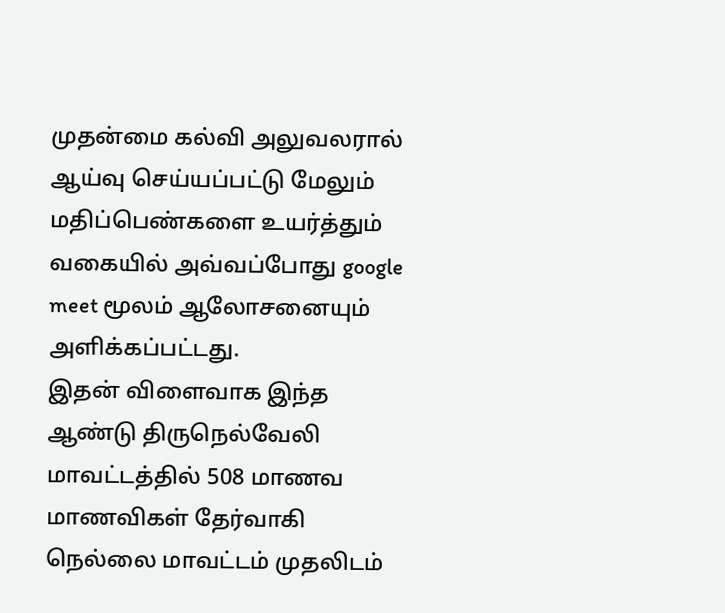முதன்மை கல்வி அலுவலரால் ஆய்வு செய்யப்பட்டு மேலும் மதிப்பெண்களை உயர்த்தும் வகையில் அவ்வப்போது google meet மூலம் ஆலோசனையும் அளிக்கப்பட்டது.
இதன் விளைவாக இந்த ஆண்டு திருநெல்வேலி மாவட்டத்தில் 508 மாணவ மாணவிகள் தேர்வாகி நெல்லை மாவட்டம் முதலிடம்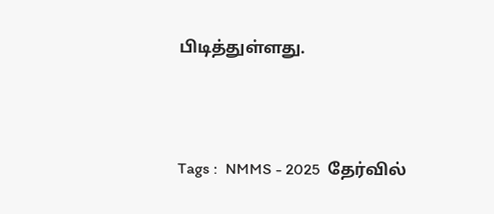பிடித்துள்ளது.




Tags :  NMMS - 2025  தேர்வில்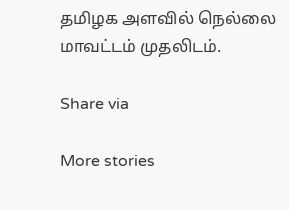தமிழக அளவில் நெல்லை மாவட்டம் முதலிடம்.

Share via

More stories